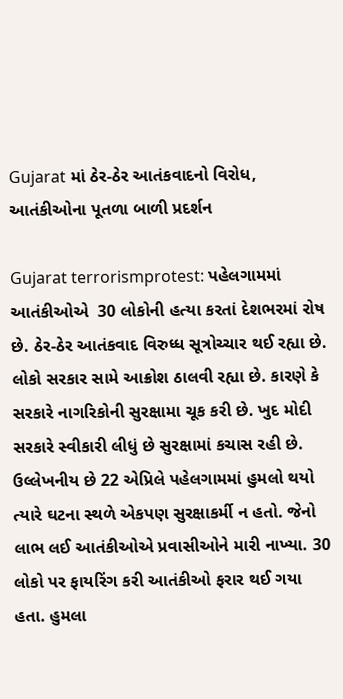Gujarat માં ઠેર-ઠેર આતંકવાદનો વિરોધ, આતંકીઓના પૂતળા બાળી પ્રદર્શન

Gujarat terrorismprotest: પહેલગામમાં આતંકીઓએ  30 લોકોની હત્યા કરતાં દેશભરમાં રોષ છે. ઠેર-ઠેર આતંકવાદ વિરુધ્ધ સૂત્રોચ્ચાર થઈ રહ્યા છે. લોકો સરકાર સામે આક્રોશ ઠાલવી રહ્યા છે. કારણે કે સરકારે નાગરિકોની સુરક્ષામા ચૂક કરી છે. ખુદ મોદી સરકારે સ્વીકારી લીધું છે સુરક્ષામાં કચાસ રહી છે. ઉલ્લેખનીય છે 22 એપ્રિલે પહેલગામમાં હુમલો થયો ત્યારે ઘટના સ્થળે એકપણ સુરક્ષાકર્મી ન હતો. જેનો લાભ લઈ આતંકીઓએ પ્રવાસીઓને મારી નાખ્યા. 30 લોકો પર ફાયરિંગ કરી આતંકીઓ ફરાર થઈ ગયા હતા. હુમલા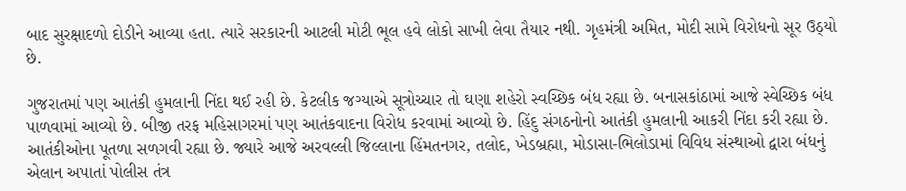બાદ સુરક્ષાદળો દોડીને આવ્યા હતા. ત્યારે સરકારની આટલી મોટી ભૂલ હવે લોકો સાખી લેવા તૈયાર નથી. ગૃહમંત્રી અમિત, મોદી સામે વિરોધનો સૂર ઉઠ્યો છે.

ગુજરાતમાં પણ આતંકી હુમલાની નિંદા થઈ રહી છે. કેટલીક જગ્યાએ સૂત્રોચ્ચાર તો ઘણા શહેરો સ્વચ્છિક બંધ રહ્યા છે. બનાસકાંઠામાં આજે સ્વેચ્છિક બંધ પાળવામાં આવ્યો છે. બીજી તરફ મહિસાગરમાં પણ આતંકવાદના વિરોધ કરવામાં આવ્યો છે. હિંદુ સંગઠનોનો આતંકી હુમલાની આકરી નિંદા કરી રહ્યા છે. આતંકીઓના પૂતળા સળગવી રહ્યા છે. જ્યારે આજે અરવલ્લી જિલ્લાના હિંમતનગર, તલોદ, ખેડબ્રહ્મા, મોડાસા-ભિલોડામાં વિવિધ સંસ્થાઓ દ્વારા બંધનું એલાન અપાતાં પોલીસ તંત્ર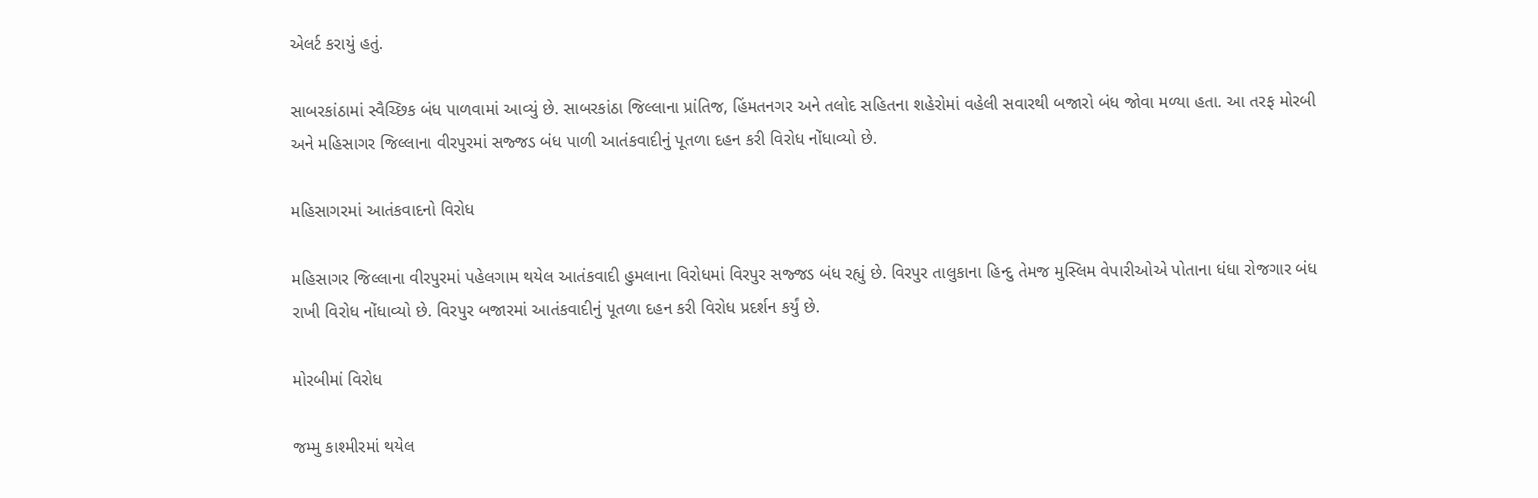એલર્ટ કરાયું હતું.

સાબરકાંઠામાં સ્વૈચ્છિક બંધ પાળવામાં આવ્યું છે. સાબરકાંઠા જિલ્લાના પ્રાંતિજ, હિંમતનગર અને તલોદ સહિતના શહેરોમાં વહેલી સવારથી બજારો બંધ જોવા મળ્યા હતા. આ તરફ મોરબી અને મહિસાગર જિલ્લાના વીરપુરમાં સજ્જડ બંધ પાળી આતંકવાદીનું પૂતળા દહન કરી વિરોધ નોંધાવ્યો છે.

મહિસાગરમાં આતંકવાદનો વિરોધ

મહિસાગર જિલ્લાના વીરપુરમાં પહેલગામ થયેલ આતંકવાદી હુમલાના વિરોધમાં વિરપુર સજ્જડ બંધ રહ્યું છે. વિરપુર તાલુકાના હિન્દુ તેમજ મુસ્લિમ વેપારીઓએ પોતાના ધંધા રોજગાર બંધ રાખી વિરોધ નોંધાવ્યો છે. વિરપુર બજારમાં આતંકવાદીનું પૂતળા દહન કરી વિરોધ પ્રદર્શન કર્યું છે.

મોરબીમાં વિરોધ

જમ્મુ કાશ્મીરમાં થયેલ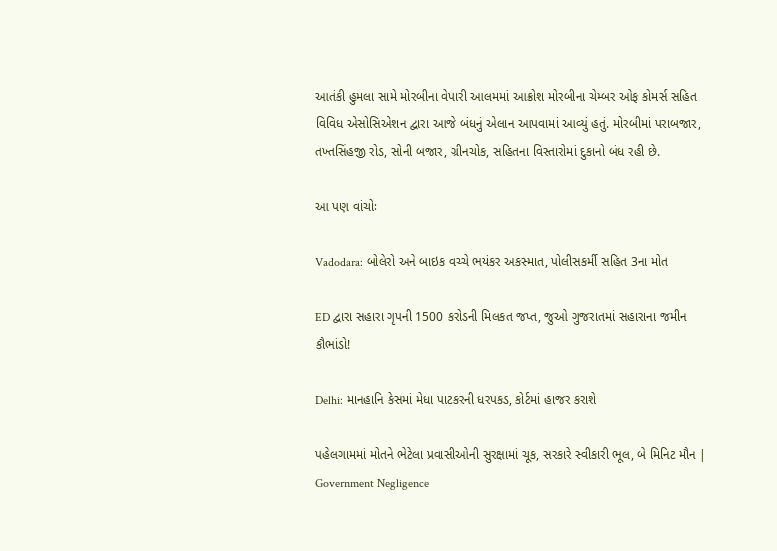આતંકી હુમલા સામે મોરબીના વેપારી આલમમાં આક્રોશ મોરબીના ચેમ્બર ઓફ કોમર્સ સહિત વિવિધ એસોસિએશન દ્વારા આજે બંધનું એલાન આપવામાં આવ્યું હતું. મોરબીમાં પરાબજાર, તખ્તસિંહજી રોડ, સોની બજાર, ગ્રીનચોક, સહિતના વિસ્તારોમાં દુકાનો બંધ રહી છે.

આ પણ વાંચોઃ

Vadodara: બોલેરો અને બાઇક વચ્ચે ભયંકર અકસ્માત, પોલીસકર્મી સહિત 3ના મોત

ED દ્વારા સહારા ગૃપની 1500 કરોડની મિલકત જપ્ત, જુઓ ગુજરાતમાં સહારાના જમીન કૌભાંડો!

Delhi: માનહાનિ કેસમાં મેધા પાટકરની ધરપકડ, કોર્ટમાં હાજર કરાશે

પહેલગામમાં મોતને ભેટેલા પ્રવાસીઓની સુરક્ષામાં ચૂક, સરકારે સ્વીકારી ભૂલ, બે મિનિટ મૌન | Government Negligence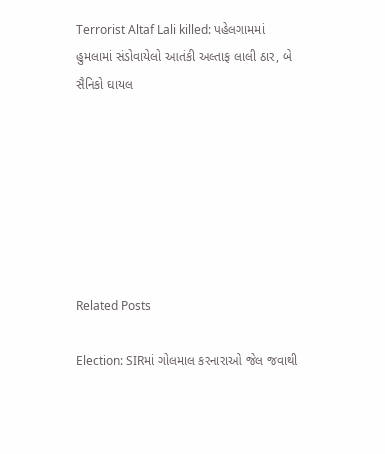Terrorist Altaf Lali killed: પહેલગામમાં હુમલામાં સંડોવાયેલો આતંકી અલ્તાફ લાલી ઠાર, બે સૈનિકો ઘાયલ







Related Posts

Election: SIRમાં ગોલમાલ કરનારાઓ જેલ જવાથી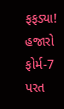ફફડ્યા! હજારો ફોર્મ-7 પરત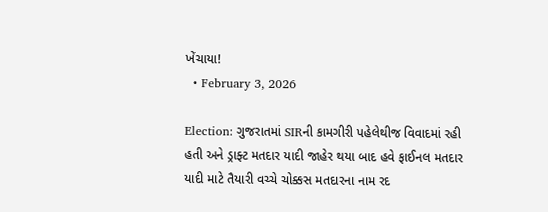ખેંચાયા!
  • February 3, 2026

Election: ગુજરાતમાં SIRની કામગીરી પહેલેથીજ વિવાદમાં રહી હતી અને ડ્રાફ્ટ મતદાર યાદી જાહેર થયા બાદ હવે ફાઈનલ મતદાર યાદી માટે તૈયારી વચ્ચે ચોક્કસ મતદારના નામ રદ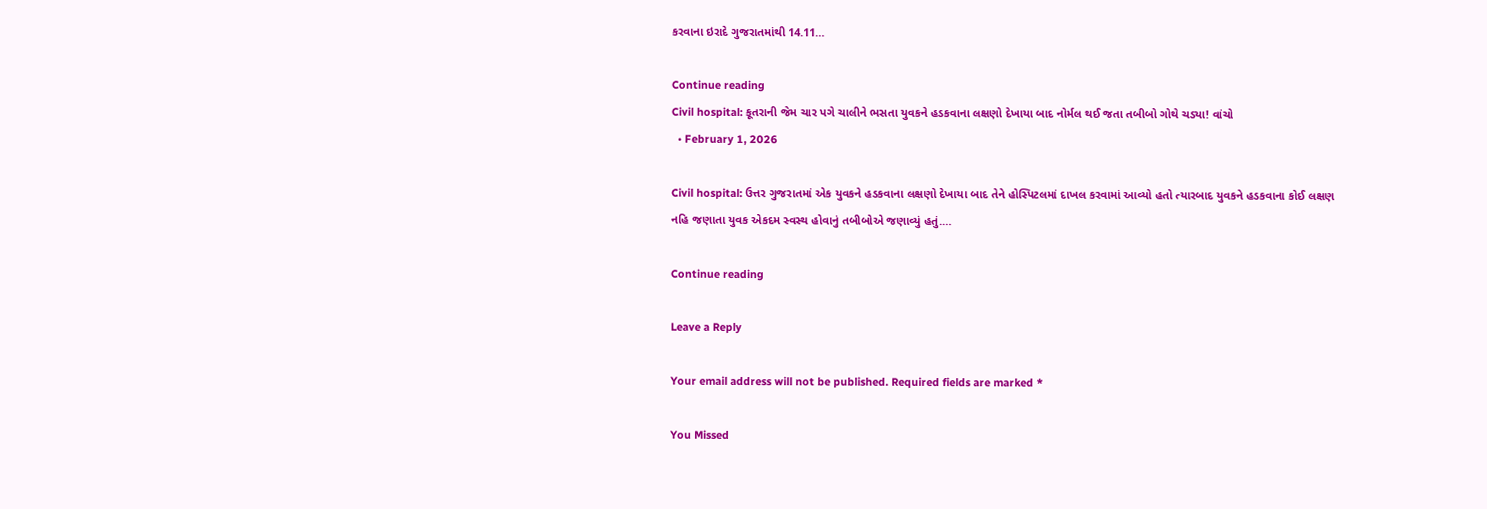કરવાના ઇરાદે ગુજરાતમાંથી 14.11…

Continue reading
Civil hospital: કૂતરાની જેમ ચાર પગે ચાલીને ભસતા યુવકને હડકવાના લક્ષણો દેખાયા બાદ નોર્મલ થઈ જતા તબીબો ગોથે ચડ્યા! વાંચો
  • February 1, 2026

Civil hospital: ઉત્તર ગુજરાતમાં એક યુવકને હડકવાના લક્ષણો દેખાયા બાદ તેને હોસ્પિટલમાં દાખલ કરવામાં આવ્યો હતો ત્યારબાદ યુવકને હડકવાના કોઈ લક્ષણ નહિ જણાતા યુવક એકદમ સ્વસ્થ હોવાનું તબીબોએ જણાવ્યું હતું.…

Continue reading

Leave a Reply

Your email address will not be published. Required fields are marked *

You Missed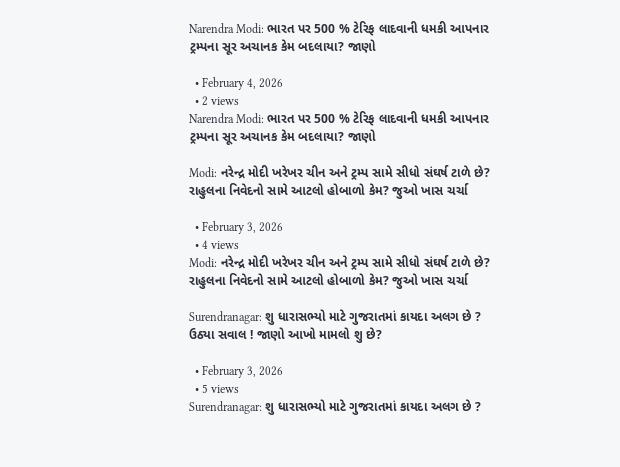Narendra Modi: ભારત પર 500 % ટેરિફ લાદવાની ધમકી આપનાર ટ્રમ્પના સૂર અચાનક કેમ બદલાયા? જાણો

  • February 4, 2026
  • 2 views
Narendra Modi: ભારત પર 500 % ટેરિફ લાદવાની ધમકી આપનાર ટ્રમ્પના સૂર અચાનક કેમ બદલાયા? જાણો

Modi: નરેન્દ્ર મોદી ખરેખર ચીન અને ટ્રમ્પ સામે સીધો સંઘર્ષ ટાળે છે? રાહુલના નિવેદનો સામે આટલો હોબાળો કેમ? જુઓ ખાસ ચર્ચા

  • February 3, 2026
  • 4 views
Modi: નરેન્દ્ર મોદી ખરેખર ચીન અને ટ્રમ્પ સામે સીધો સંઘર્ષ ટાળે છે? રાહુલના નિવેદનો સામે આટલો હોબાળો કેમ? જુઓ ખાસ ચર્ચા

Surendranagar: શુ ધારાસભ્યો માટે ગુજરાતમાં કાયદા અલગ છે ? ઉઠ્યા સવાલ ! જાણો આખો મામલો શુ છે?

  • February 3, 2026
  • 5 views
Surendranagar: શુ ધારાસભ્યો માટે ગુજરાતમાં કાયદા અલગ છે ?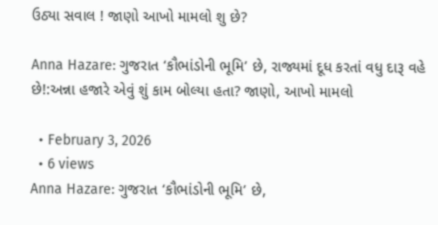ઉઠ્યા સવાલ ! જાણો આખો મામલો શુ છે?

Anna Hazare: ગુજરાત ‘કૌભાંડોની ભૂમિ’ છે, રાજ્યમાં દૂધ કરતાં વધુ દારૂ વહે છે!:અન્ના હજારે એવું શું કામ બોલ્યા હતા? જાણો, આખો મામલો

  • February 3, 2026
  • 6 views
Anna Hazare: ગુજરાત ‘કૌભાંડોની ભૂમિ’ છે,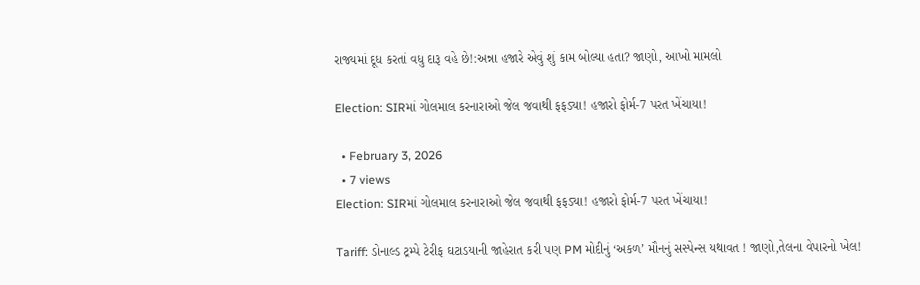રાજ્યમાં દૂધ કરતાં વધુ દારૂ વહે છે!:અન્ના હજારે એવું શું કામ બોલ્યા હતા? જાણો, આખો મામલો

Election: SIRમાં ગોલમાલ કરનારાઓ જેલ જવાથી ફફડ્યા! હજારો ફોર્મ-7 પરત ખેંચાયા!

  • February 3, 2026
  • 7 views
Election: SIRમાં ગોલમાલ કરનારાઓ જેલ જવાથી ફફડ્યા! હજારો ફોર્મ-7 પરત ખેંચાયા!

Tariff: ડોનાલ્ડ ટ્રમ્પે ટેરીફ ઘટાડયાની જાહેરાત કરી પણ PM મોદીનું ‘અકળ’ મૌનનું સસ્પેન્સ યથાવત ! જાણો,તેલના વેપારનો ખેલ!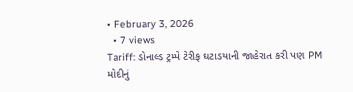• February 3, 2026
  • 7 views
Tariff: ડોનાલ્ડ ટ્રમ્પે ટેરીફ ઘટાડયાની જાહેરાત કરી પણ PM મોદીનું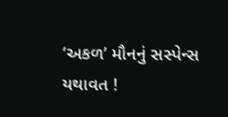‘અકળ’ મૌનનું સસ્પેન્સ યથાવત !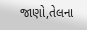જાણો,તેલના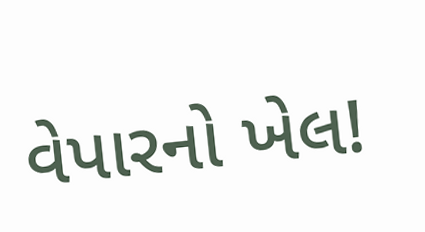વેપારનો ખેલ!